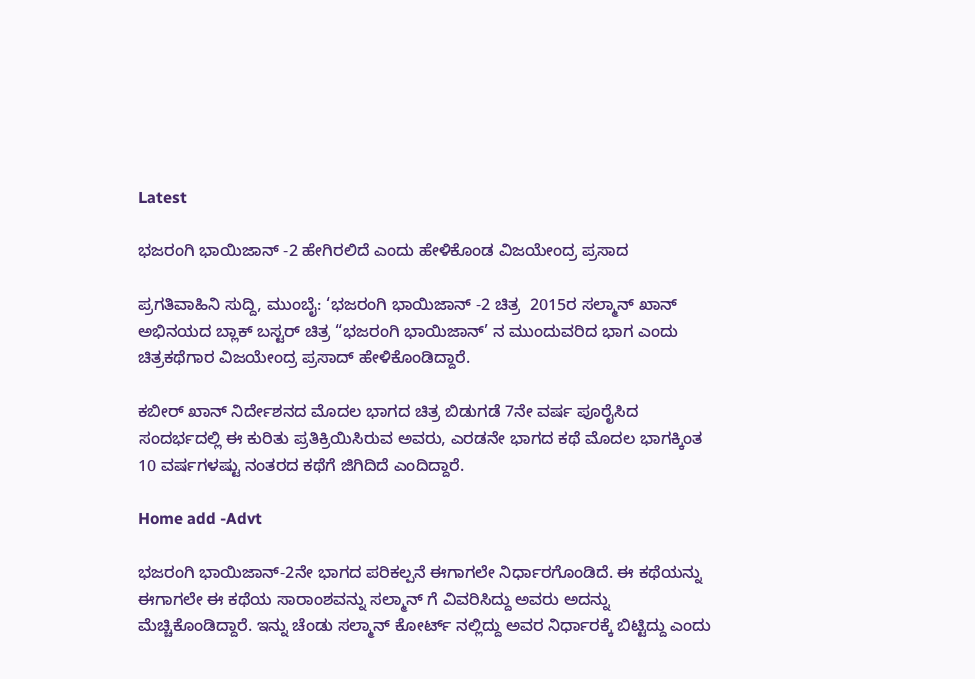Latest

ಭಜರಂಗಿ ಭಾಯಿಜಾನ್ -2 ಹೇಗಿರಲಿದೆ ಎಂದು ಹೇಳಿಕೊಂಡ ವಿಜಯೇಂದ್ರ ಪ್ರಸಾದ

ಪ್ರಗತಿವಾಹಿನಿ ಸುದ್ದಿ, ಮುಂಬೈ: ‘ಭಜರಂಗಿ ಭಾಯಿಜಾನ್ -2 ಚಿತ್ರ  2015ರ ಸಲ್ಮಾನ್ ಖಾನ್  ಅಭಿನಯದ ಬ್ಲಾಕ್ ಬಸ್ಟರ್ ಚಿತ್ರ “ಭಜರಂಗಿ ಭಾಯಿಜಾನ್’ ನ ಮುಂದುವರಿದ ಭಾಗ ಎಂದು  ಚಿತ್ರಕಥೆಗಾರ ವಿಜಯೇಂದ್ರ ಪ್ರಸಾದ್ ಹೇಳಿಕೊಂಡಿದ್ದಾರೆ.

ಕಬೀರ್ ಖಾನ್ ನಿರ್ದೇಶನದ ಮೊದಲ ಭಾಗದ ಚಿತ್ರ ಬಿಡುಗಡೆ 7ನೇ ವರ್ಷ ಪೂರೈಸಿದ ಸಂದರ್ಭದಲ್ಲಿ ಈ ಕುರಿತು ಪ್ರತಿಕ್ರಿಯಿಸಿರುವ ಅವರು, ಎರಡನೇ ಭಾಗದ ಕಥೆ ಮೊದಲ ಭಾಗಕ್ಕಿಂತ 10 ವರ್ಷಗಳಷ್ಟು ನಂತರದ ಕಥೆಗೆ ಜಿಗಿದಿದೆ ಎಂದಿದ್ದಾರೆ.

Home add -Advt

ಭಜರಂಗಿ ಭಾಯಿಜಾನ್-2ನೇ ಭಾಗದ ಪರಿಕಲ್ಪನೆ ಈಗಾಗಲೇ ನಿರ್ಧಾರಗೊಂಡಿದೆ. ಈ ಕಥೆಯನ್ನು ಈಗಾಗಲೇ ಈ ಕಥೆಯ ಸಾರಾಂಶವನ್ನು ಸಲ್ಮಾನ್ ಗೆ ವಿವರಿಸಿದ್ದು ಅವರು ಅದನ್ನು ಮೆಚ್ಚಿಕೊಂಡಿದ್ದಾರೆ. ಇನ್ನು ಚೆಂಡು ಸಲ್ಮಾನ್ ಕೋರ್ಟ್ ನಲ್ಲಿದ್ದು ಅವರ ನಿರ್ಧಾರಕ್ಕೆ ಬಿಟ್ಟಿದ್ದು ಎಂದು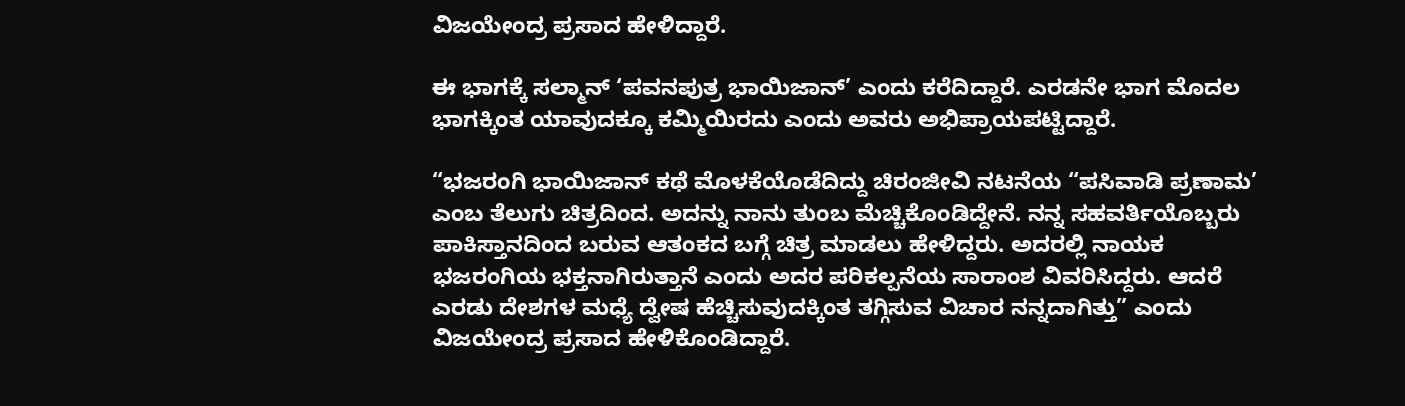ವಿಜಯೇಂದ್ರ ಪ್ರಸಾದ ಹೇಳಿದ್ದಾರೆ.

ಈ ಭಾಗಕ್ಕೆ ಸಲ್ಮಾನ್ ‘ಪವನಪುತ್ರ ಭಾಯಿಜಾನ್’ ಎಂದು ಕರೆದಿದ್ದಾರೆ. ಎರಡನೇ ಭಾಗ ಮೊದಲ ಭಾಗಕ್ಕಿಂತ ಯಾವುದಕ್ಕೂ ಕಮ್ಮಿಯಿರದು ಎಂದು ಅವರು ಅಭಿಪ್ರಾಯಪಟ್ಟಿದ್ದಾರೆ.

“ಭಜರಂಗಿ ಭಾಯಿಜಾನ್ ಕಥೆ ಮೊಳಕೆಯೊಡೆದಿದ್ದು ಚಿರಂಜೀವಿ ನಟನೆಯ “ಪಸಿವಾಡಿ ಪ್ರಣಾಮ’ ಎಂಬ ತೆಲುಗು ಚಿತ್ರದಿಂದ. ಅದನ್ನು ನಾನು ತುಂಬ ಮೆಚ್ಚಿಕೊಂಡಿದ್ದೇನೆ. ನನ್ನ ಸಹವರ್ತಿಯೊಬ್ಬರು ಪಾಕಿಸ್ತಾನದಿಂದ ಬರುವ ಆತಂಕದ ಬಗ್ಗೆ ಚಿತ್ರ ಮಾಡಲು ಹೇಳಿದ್ದರು. ಅದರಲ್ಲಿ ನಾಯಕ ಭಜರಂಗಿಯ ಭಕ್ತನಾಗಿರುತ್ತಾನೆ ಎಂದು ಅದರ ಪರಿಕಲ್ಪನೆಯ ಸಾರಾಂಶ ವಿವರಿಸಿದ್ದರು. ಆದರೆ ಎರಡು ದೇಶಗಳ ಮಧ್ಯೆ ದ್ವೇಷ ಹೆಚ್ಚಿಸುವುದಕ್ಕಿಂತ ತಗ್ಗಿಸುವ ವಿಚಾರ ನನ್ನದಾಗಿತ್ತು” ಎಂದು ವಿಜಯೇಂದ್ರ ಪ್ರಸಾದ ಹೇಳಿಕೊಂಡಿದ್ದಾರೆ.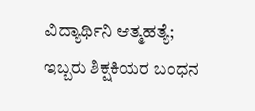ವಿದ್ಯಾರ್ಥಿನಿ ಆತ್ಮಹತ್ಯೆ; ಇಬ್ಬರು ಶಿಕ್ಷಕಿಯರ ಬಂಧನ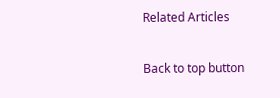Related Articles

Back to top button